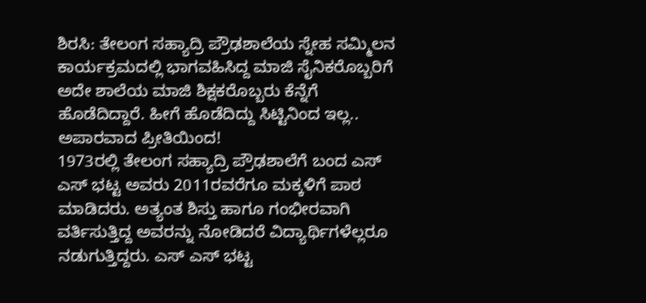ಶಿರಸಿ: ತೇಲಂಗ ಸಹ್ಯಾದ್ರಿ ಪ್ರೌಢಶಾಲೆಯ ಸ್ನೇಹ ಸಮ್ಮಿಲನ ಕಾರ್ಯಕ್ರಮದಲ್ಲಿ ಭಾಗವಹಿಸಿದ್ದ ಮಾಜಿ ಸೈನಿಕರೊಬ್ಬರಿಗೆ ಅದೇ ಶಾಲೆಯ ಮಾಜಿ ಶಿಕ್ಷಕರೊಬ್ಬರು ಕೆನ್ನೆಗೆ ಹೊಡೆದಿದ್ದಾರೆ. ಹೀಗೆ ಹೊಡೆದಿದ್ದು ಸಿಟ್ಟಿನಿಂದ ಇಲ್ಲ.. ಅಪಾರವಾದ ಪ್ರೀತಿಯಿಂದ!
1973ರಲ್ಲಿ ತೇಲಂಗ ಸಹ್ಯಾದ್ರಿ ಪ್ರೌಢಶಾಲೆಗೆ ಬಂದ ಎಸ್ ಎಸ್ ಭಟ್ಟ ಅವರು 2011ರವರೆಗೂ ಮಕ್ಕಳಿಗೆ ಪಾಠ ಮಾಡಿದರು. ಅತ್ಯಂತ ಶಿಸ್ತು ಹಾಗೂ ಗಂಭೀರವಾಗಿ ವರ್ತಿಸುತ್ತಿದ್ದ ಅವರನ್ನು ನೋಡಿದರೆ ವಿದ್ಯಾರ್ಥಿಗಳೆಲ್ಲರೂ ನಡುಗುತ್ತಿದ್ದರು. ಎಸ್ ಎಸ್ ಭಟ್ಟ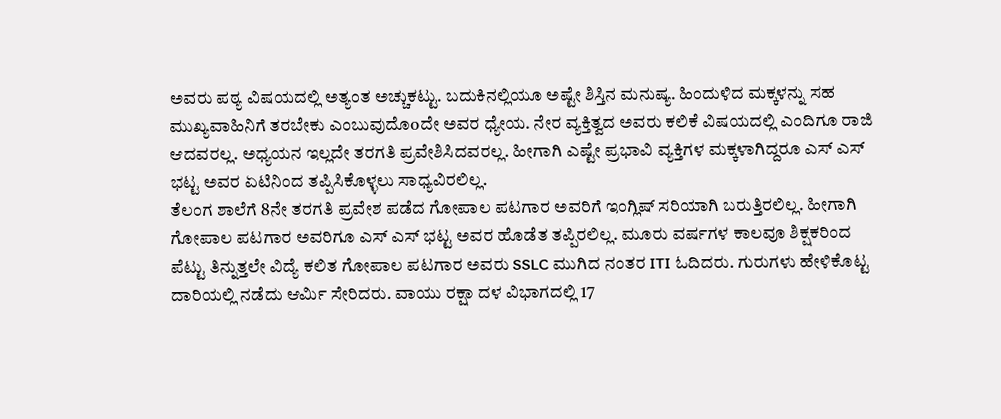ಅವರು ಪಠ್ಯ ವಿಷಯದಲ್ಲಿ ಅತ್ಯಂತ ಅಚ್ಚುಕಟ್ಟು. ಬದುಕಿನಲ್ಲಿಯೂ ಅಷ್ಟೇ ಶಿಸ್ತಿನ ಮನುಷ್ಯ. ಹಿಂದುಳಿದ ಮಕ್ಕಳನ್ನು ಸಹ ಮುಖ್ಯವಾಹಿನಿಗೆ ತರಬೇಕು ಎಂಬುವುದೊoದೇ ಅವರ ಧ್ಯೇಯ. ನೇರ ವ್ಯಕ್ತಿತ್ವದ ಅವರು ಕಲಿಕೆ ವಿಷಯದಲ್ಲಿ ಎಂದಿಗೂ ರಾಜಿ ಆದವರಲ್ಲ. ಅಧ್ಯಯನ ಇಲ್ಲದೇ ತರಗತಿ ಪ್ರವೇಶಿಸಿದವರಲ್ಲ. ಹೀಗಾಗಿ ಎಷ್ಟೇ ಪ್ರಭಾವಿ ವ್ಯಕ್ತಿಗಳ ಮಕ್ಕಳಾಗಿದ್ದರೂ ಎಸ್ ಎಸ್ ಭಟ್ಟ ಅವರ ಏಟಿನಿಂದ ತಪ್ಪಿಸಿಕೊಳ್ಳಲು ಸಾಧ್ಯವಿರಲಿಲ್ಲ.
ತೆಲಂಗ ಶಾಲೆಗೆ 8ನೇ ತರಗತಿ ಪ್ರವೇಶ ಪಡೆದ ಗೋಪಾಲ ಪಟಗಾರ ಅವರಿಗೆ ಇಂಗ್ಲಿಷ್ ಸರಿಯಾಗಿ ಬರುತ್ತಿರಲಿಲ್ಲ. ಹೀಗಾಗಿ ಗೋಪಾಲ ಪಟಗಾರ ಅವರಿಗೂ ಎಸ್ ಎಸ್ ಭಟ್ಟ ಅವರ ಹೊಡೆತ ತಪ್ಪಿರಲಿಲ್ಲ. ಮೂರು ವರ್ಷಗಳ ಕಾಲವೂ ಶಿಕ್ಷಕರಿಂದ ಪೆಟ್ಟು ತಿನ್ನುತ್ತಲೇ ವಿದ್ಯೆ ಕಲಿತ ಗೋಪಾಲ ಪಟಗಾರ ಅವರು SSLC ಮುಗಿದ ನಂತರ ITI ಓದಿದರು. ಗುರುಗಳು ಹೇಳಿಕೊಟ್ಟ ದಾರಿಯಲ್ಲಿ ನಡೆದು ಆರ್ಮಿ ಸೇರಿದರು. ವಾಯು ರಕ್ಷಾ ದಳ ವಿಭಾಗದಲ್ಲಿ 17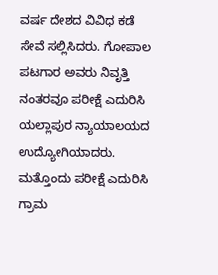ವರ್ಷ ದೇಶದ ವಿವಿಧ ಕಡೆ ಸೇವೆ ಸಲ್ಲಿಸಿದರು. ಗೋಪಾಲ ಪಟಗಾರ ಅವರು ನಿವೃತ್ತಿ ನಂತರವೂ ಪರೀಕ್ಷೆ ಎದುರಿಸಿ ಯಲ್ಲಾಪುರ ನ್ಯಾಯಾಲಯದ ಉದ್ಯೋಗಿಯಾದರು. ಮತ್ತೊಂದು ಪರೀಕ್ಷೆ ಎದುರಿಸಿ ಗ್ರಾಮ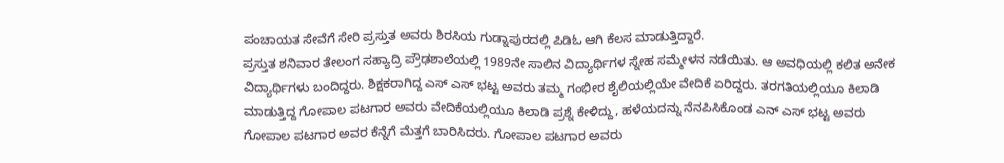ಪಂಚಾಯತ ಸೇವೆಗೆ ಸೇರಿ ಪ್ರಸ್ತುತ ಅವರು ಶಿರಸಿಯ ಗುಡ್ನಾಪುರದಲ್ಲಿ ಪಿಡಿಓ ಆಗಿ ಕೆಲಸ ಮಾಡುತ್ತಿದ್ದಾರೆ.
ಪ್ರಸ್ತುತ ಶನಿವಾರ ತೇಲಂಗ ಸಹ್ಯಾದ್ರಿ ಪ್ರೌಢಶಾಲೆಯಲ್ಲಿ 1989ನೇ ಸಾಲಿನ ವಿದ್ಯಾರ್ಥಿಗಳ ಸ್ನೇಹ ಸಮ್ಮೇಳನ ನಡೆಯಿತು. ಆ ಅವಧಿಯಲ್ಲಿ ಕಲಿತ ಅನೇಕ ವಿದ್ಯಾರ್ಥಿಗಳು ಬಂದಿದ್ದರು. ಶಿಕ್ಷಕರಾಗಿದ್ದ ಎಸ್ ಎಸ್ ಭಟ್ಟ ಅವರು ತಮ್ಮ ಗಂಭೀರ ಶೈಲಿಯಲ್ಲಿಯೇ ವೇದಿಕೆ ಏರಿದ್ದರು. ತರಗತಿಯಲ್ಲಿಯೂ ಕಿಲಾಡಿ ಮಾಡುತ್ತಿದ್ದ ಗೋಪಾಲ ಪಟಗಾರ ಅವರು ವೇದಿಕೆಯಲ್ಲಿಯೂ ಕಿಲಾಡಿ ಪ್ರಶ್ನೆ ಕೇಳಿದ್ದು, ಹಳೆಯದನ್ನು ನೆನಪಿಸಿಕೊಂಡ ಎನ್ ಎಸ್ ಭಟ್ಟ ಅವರು ಗೋಪಾಲ ಪಟಗಾರ ಅವರ ಕೆನ್ನೆಗೆ ಮೆತ್ತಗೆ ಬಾರಿಸಿದರು. ಗೋಪಾಲ ಪಟಗಾರ ಅವರು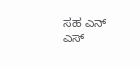ಸಹ ಎನ್ ಎಸ್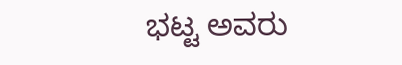ಭಟ್ಟ ಅವರು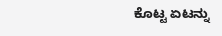ಕೊಟ್ಟ ಏಟನ್ನು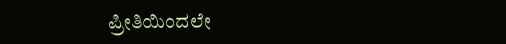ಪ್ರೀತಿಯಿಂದಲೇ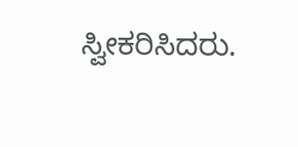ಸ್ವೀಕರಿಸಿದರು.